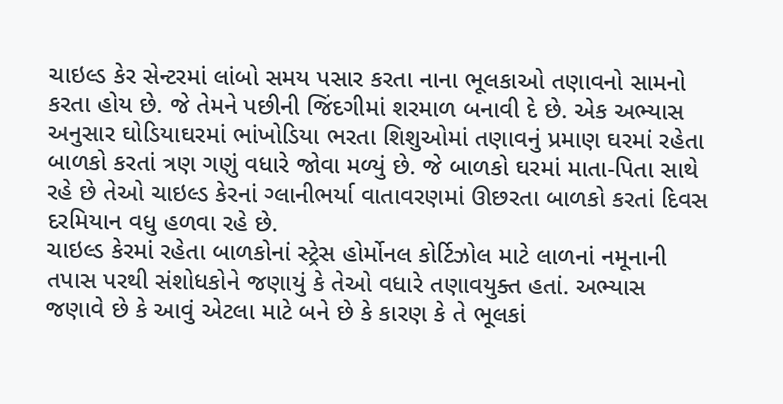ચાઇલ્ડ કેર સેન્ટરમાં લાંબો સમય પસાર કરતા નાના ભૂલકાઓ તણાવનો સામનો કરતા હોય છે. જે તેમને પછીની જિંદગીમાં શરમાળ બનાવી દે છે. એક અભ્યાસ અનુસાર ઘોડિયાઘરમાં ભાંખોડિયા ભરતા શિશુઓમાં તણાવનું પ્રમાણ ઘરમાં રહેતા બાળકો કરતાં ત્રણ ગણું વધારે જોવા મળ્યું છે. જે બાળકો ઘરમાં માતા-પિતા સાથે રહે છે તેઓ ચાઇલ્ડ કેરનાં ગ્લાનીભર્યા વાતાવરણમાં ઊછરતા બાળકો કરતાં દિવસ દરમિયાન વધુ હળવા રહે છે.
ચાઇલ્ડ કેરમાં રહેતા બાળકોનાં સ્ટ્રેસ હોર્મોનલ કોર્ટિઝોલ માટે લાળનાં નમૂનાની તપાસ પરથી સંશોધકોને જણાયું કે તેઓ વધારે તણાવયુક્ત હતાં. અભ્યાસ જણાવે છે કે આવું એટલા માટે બને છે કે કારણ કે તે ભૂલકાં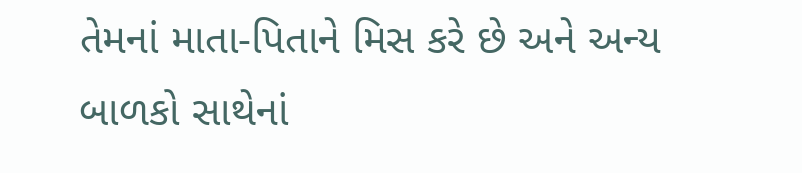તેમનાં માતા-પિતાને મિસ કરે છે અને અન્ય બાળકો સાથેનાં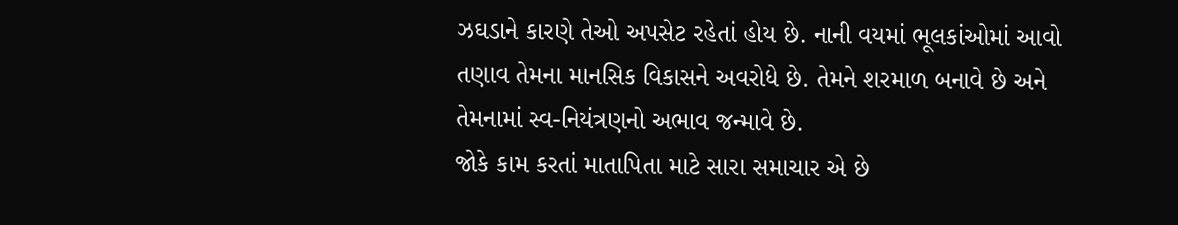ઝઘડાને કારણે તેઓ અપસેટ રહેતાં હોય છે. નાની વયમાં ભૂલકાંઓમાં આવો તણાવ તેમના માનસિક વિકાસને અવરોધે છે. તેમને શરમાળ બનાવે છે અને તેમનામાં સ્વ-નિયંત્રણનો અભાવ જન્માવે છે.
જોકે કામ કરતાં માતાપિતા માટે સારા સમાચાર એ છે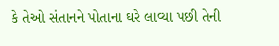કે તેઓ સંતાનને પોતાના ઘરે લાવ્યા પછી તેની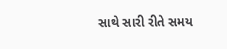સાથે સારી રીતે સમય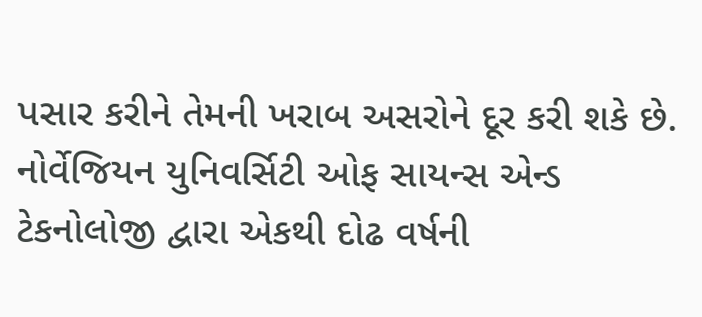પસાર કરીને તેમની ખરાબ અસરોને દૂર કરી શકે છે. નોર્વેજિયન યુનિવર્સિટી ઓફ સાયન્સ એન્ડ ટેકનોલોજી દ્વારા એકથી દોઢ વર્ષની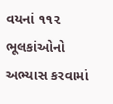વયનાં ૧૧૨ ભૂલકાંઓનો અભ્યાસ કરવામાં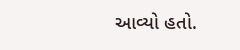આવ્યો હતો.